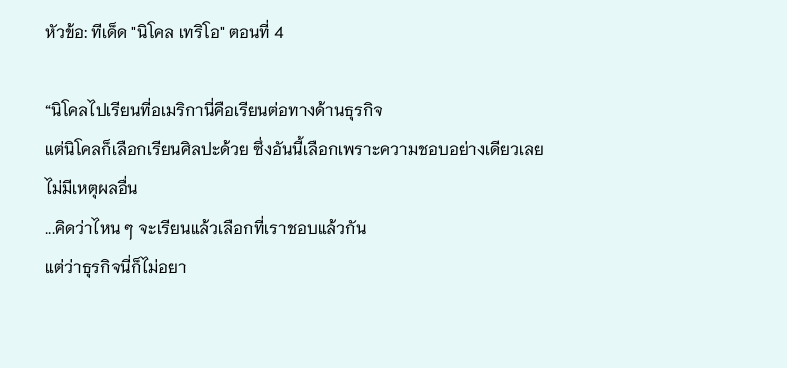หัวข้อ: ทีเด็ด "นิโคล เทริโอ" ตอนที่ 4

“นิโคลไปเรียนที่อเมริกานี่คือเรียนต่อทางด้านธุรกิจ
แต่นิโคลก็เลือกเรียนศิลปะด้วย ซึ่งอันนี้เลือกเพราะความชอบอย่างเดียวเลย
ไม่มีเหตุผลอื่น
...คิดว่าไหน ๆ จะเรียนแล้วเลือกที่เราชอบแล้วกัน
แต่ว่าธุรกิจนี่ก็ไม่อยา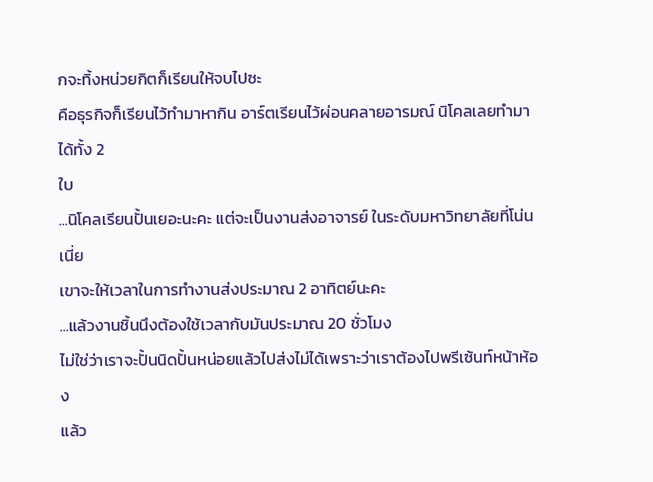กจะทิ้งหน่วยกิตก็เรียนให้จบไปซะ
คือธุรกิจก็เรียนไว้ทำมาหากิน อาร์ตเรียนไว้ผ่อนคลายอารมณ์ นิโคลเลยทำมาได้ทั้ง 2
ใบ
...นิโคลเรียนปั้นเยอะนะคะ แต่จะเป็นงานส่งอาจารย์ ในระดับมหาวิทยาลัยที่โน่นเนี่ย
เขาจะให้เวลาในการทำงานส่งประมาณ 2 อาทิตย์นะคะ
...แล้วงานชิ้นนึงต้องใช้เวลากับมันประมาณ 20 ชั่วโมง
ไม่ใช่ว่าเราจะปั้นนิดปั้นหน่อยแล้วไปส่งไม่ได้เพราะว่าเราต้องไปพรีเซ้นท์หน้าห้อง
แล้ว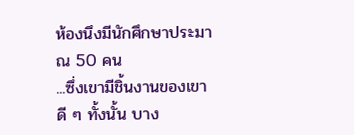ห้องนึงมีนักศึกษาประมาณ 50 คน
...ซึ่งเขามีชิ้นงานของเขาดี ๆ ทั้งนั้น บาง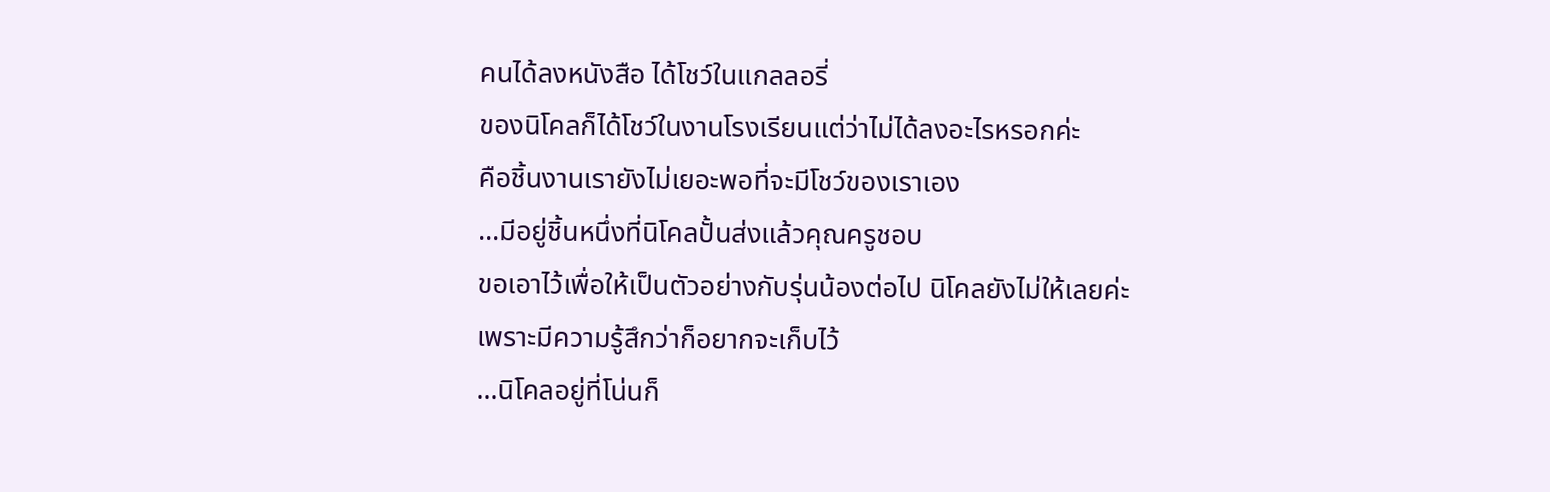คนได้ลงหนังสือ ได้โชว์ในแกลลอรี่
ของนิโคลก็ได้โชว์ในงานโรงเรียนแต่ว่าไม่ได้ลงอะไรหรอกค่ะ
คือชิ้นงานเรายังไม่เยอะพอที่จะมีโชว์ของเราเอง
...มีอยู่ชิ้นหนึ่งที่นิโคลปั้นส่งแล้วคุณครูชอบ
ขอเอาไว้เพื่อให้เป็นตัวอย่างกับรุ่นน้องต่อไป นิโคลยังไม่ให้เลยค่ะ
เพราะมีความรู้สึกว่าก็อยากจะเก็บไว้
...นิโคลอยู่ที่โน่นก็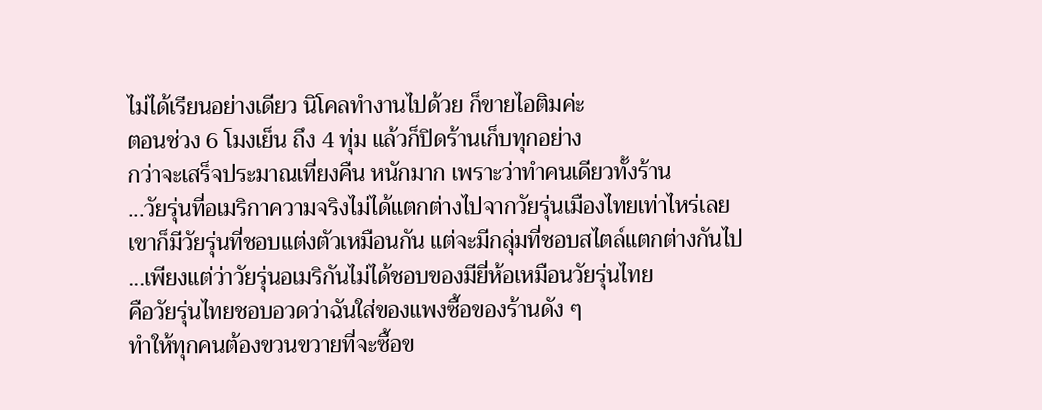ไม่ได้เรียนอย่างเดียว นิโคลทำงานไปด้วย ก็ขายไอติมค่ะ
ตอนช่วง 6 โมงเย็น ถึง 4 ทุ่ม แล้วก็ปิดร้านเก็บทุกอย่าง
กว่าจะเสร็จประมาณเที่ยงคืน หนักมาก เพราะว่าทำคนเดียวทั้งร้าน
...วัยรุ่นที่อเมริกาความจริงไม่ได้แตกต่างไปจากวัยรุ่นเมืองไทยเท่าไหร่เลย
เขาก็มีวัยรุ่นที่ชอบแต่งตัวเหมือนกัน แต่จะมีกลุ่มที่ชอบสไตล์แตกต่างกันไป
...เพียงแต่ว่าวัยรุ่นอเมริกันไม่ได้ชอบของมียี่ห้อเหมือนวัยรุ่นไทย
คือวัยรุ่นไทยชอบอวดว่าฉันใส่ของแพงซื้อของร้านดัง ๆ
ทำให้ทุกคนต้องขวนขวายที่จะซื้อข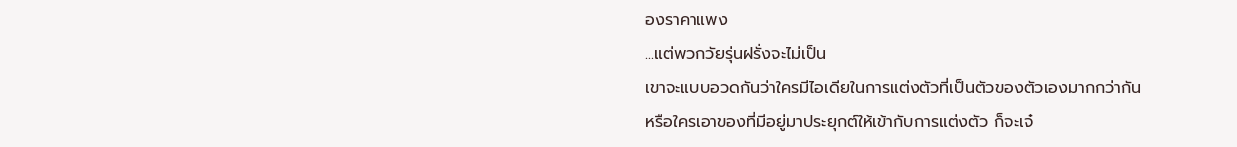องราคาแพง
...แต่พวกวัยรุ่นฝรั่งจะไม่เป็น
เขาจะแบบอวดกันว่าใครมีไอเดียในการแต่งตัวที่เป็นตัวของตัวเองมากกว่ากัน
หรือใครเอาของที่มีอยู่มาประยุกต์ให้เข้ากับการแต่งตัว ก็จะเจ๋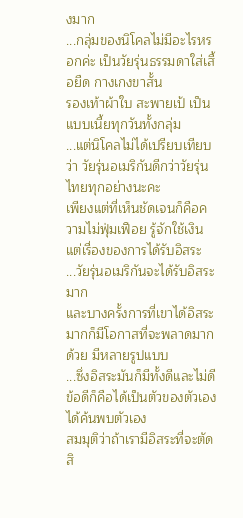งมาก
...กลุ่มของนิโคลไม่มีอะไรหรอกค่ะ เป็นวัยรุ่นธรรมดาใส่เสื้อยืด กางเกงขาสั้น
รองเท้าผ้าใบ สะพายเป้ เป็นแบบเนี้ยทุกวันทั้งกลุ่ม
...แต่นิโคลไม่ได้เปรียบเทียบว่า วัยรุ่นอเมริกันดีกว่าวัยรุ่นไทยทุกอย่างนะคะ
เพียงแต่ที่เห็นชัดเจนก็คือความไม่ฟุ่มเฟือย รู้จักใช้เงิน
แต่เรื่องของการได้รับอิสระ
...วัยรุ่นอเมริกันจะได้รับอิสระมาก
และบางครั้งการที่เขาได้อิสระมากก็มีโอกาสที่จะพลาดมากด้วย มีหลายรูปแบบ
...ซึ่งอิสระมันก็มีทั้งดีและไม่ดี ข้อดีก็คือได้เป็นตัวของตัวเอง ได้ค้นพบตัวเอง
สมมุติว่าถ้าเรามีอิสระที่จะตัดสิ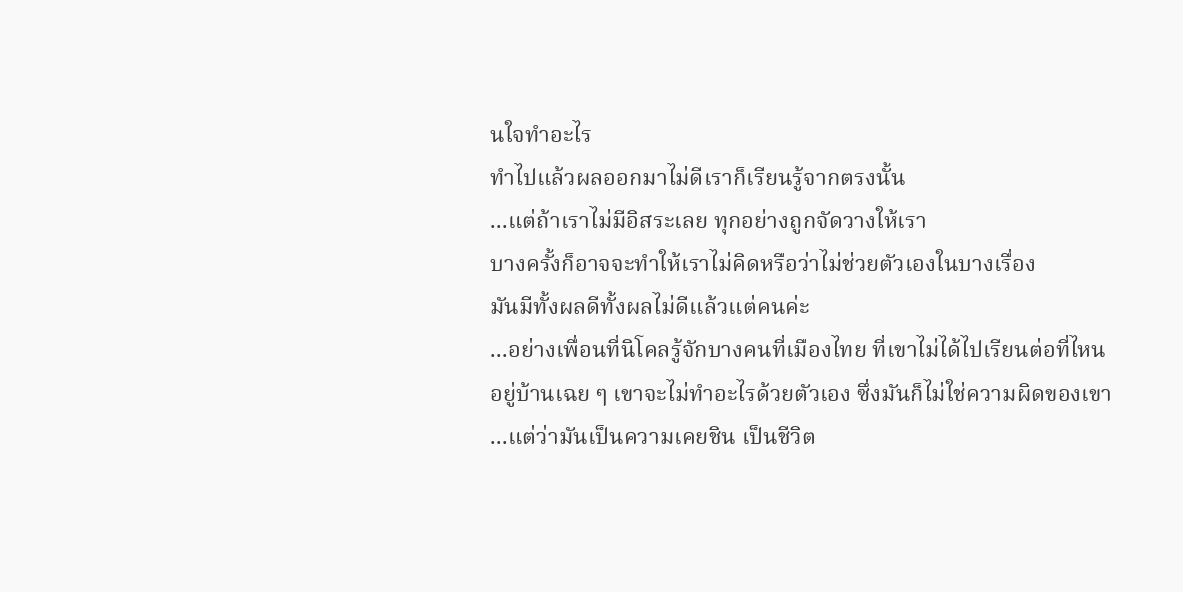นใจทำอะไร
ทำไปแล้วผลออกมาไม่ดีเราก็เรียนรู้จากตรงนั้น
...แต่ถ้าเราไม่มีอิสระเลย ทุกอย่างถูกจัดวางให้เรา
บางครั้งก็อาจจะทำให้เราไม่คิดหรือว่าไม่ช่วยตัวเองในบางเรื่อง
มันมีทั้งผลดีทั้งผลไม่ดีแล้วแต่คนค่ะ
...อย่างเพื่อนที่นิโคลรู้จักบางคนที่เมืองไทย ที่เขาไม่ได้ไปเรียนต่อที่ไหน
อยู่บ้านเฉย ๆ เขาจะไม่ทำอะไรด้วยตัวเอง ซึ่งมันก็ไม่ใช่ความผิดของเขา
...แต่ว่ามันเป็นความเคยชิน เป็นชีวิต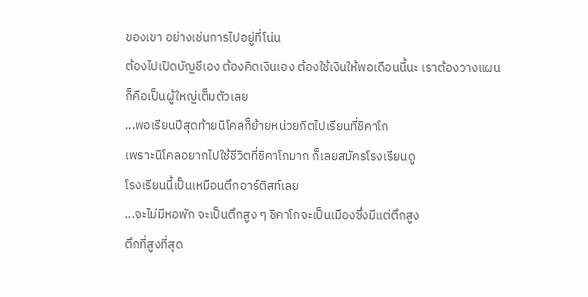ของเขา อย่างเช่นการไปอยู่ที่โน่น
ต้องไปเปิดบัญชีเอง ต้องคิดเงินเอง ต้องใช้เงินให้พอเดือนนี้นะ เราต้องวางแผน
ก็คือเป็นผู้ใหญ่เต็มตัวเลย
...พอเรียนปีสุดท้ายนิโคลก็ย้ายหน่วยกิตไปเรียนที่ชิคาโก
เพราะนิโคลอยากไปใช้ชีวิตที่ชิคาโกมาก ก็เลยสมัครโรงเรียนดู
โรงเรียนนี้เป็นเหมือนตึกอาร์ติสท์เลย
...จะไม่มีหอพัก จะเป็นตึกสูง ๆ ชิคาโกจะเป็นเมืองซึ่งมีแต่ตึกสูง
ตึกที่สูงที่สุด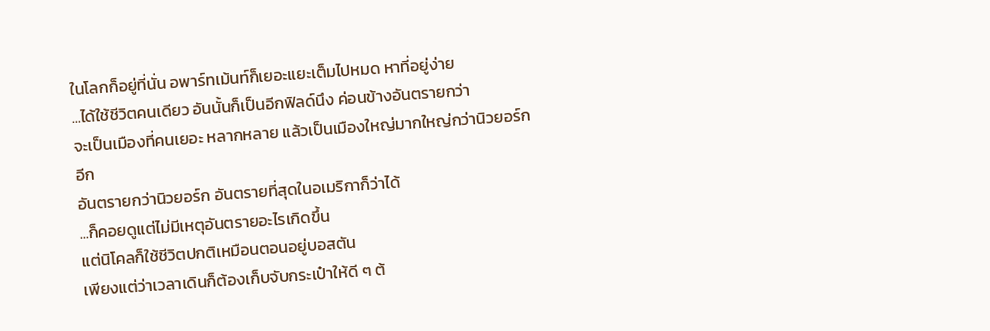ในโลกก็อยู่ที่นั่น อพาร์ทเม้นท์ก็เยอะแยะเต็มไปหมด หาที่อยู่ง่าย
...ได้ใช้ชีวิตคนเดียว อันนั้นก็เป็นอีกฟิลด์นึง ค่อนข้างอันตรายกว่า
จะเป็นเมืองที่คนเยอะ หลากหลาย แล้วเป็นเมืองใหญ่มากใหญ่กว่านิวยอร์กอีก
อันตรายกว่านิวยอร์ก อันตรายที่สุดในอเมริกาก็ว่าได้
...ก็คอยดูแต่ไม่มีเหตุอันตรายอะไรเกิดขึ้น
แต่นิโคลก็ใช้ชีวิตปกติเหมือนตอนอยู่บอสตัน
เพียงแต่ว่าเวลาเดินก็ต้องเก็บจับกระเป๋าให้ดี ๆ ต้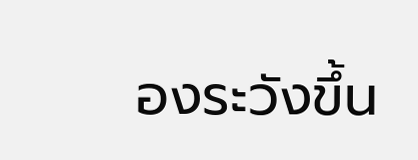องระวังขึ้น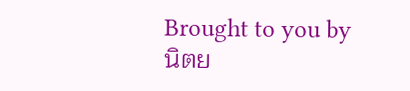Brought to you by
นิตย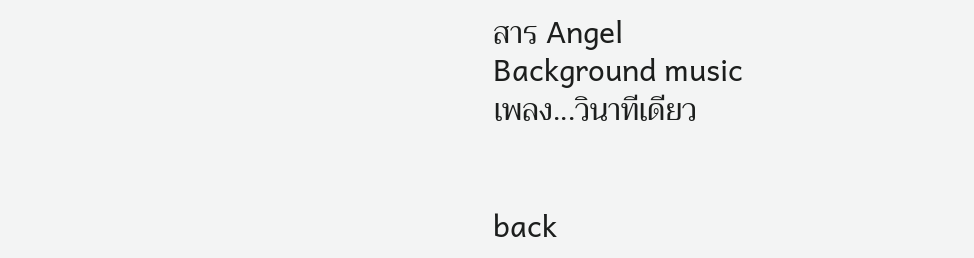สาร Angel
Background music
เพลง...วินาทีเดียว


back